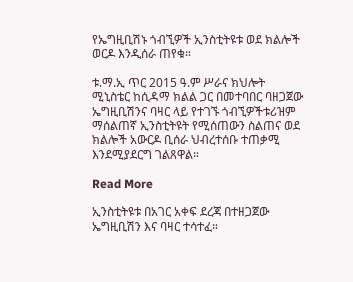የኤግዚቢሽኑ ጎብኚዎች ኢንስቲትዩቱ ወደ ክልሎች ወርዶ እንዲሰራ ጠየቁ።

ቱ.ማ.ኢ ጥር 2015 ዓ.ም ሥራና ክህሎት ሚኒስቴር ከሲዳማ ክልል ጋር በመተባበር ባዘጋጀው ኤግዚቢሽንና ባዛር ላይ የተገኙ ጎብኚዎችቱሪዝም ማሰልጠኛ ኢንስቲትዩት የሚሰጠውን ስልጠና ወደ ክልሎች አውርዶ ቢሰራ ህብረተሰቡ ተጠቃሚ እንደሚያደርግ ገልጸዋል።

Read More

ኢንስቲትዩቱ በአገር አቀፍ ደረጃ በተዘጋጀው ኤግዚቢሽን እና ባዛር ተሳተፈ።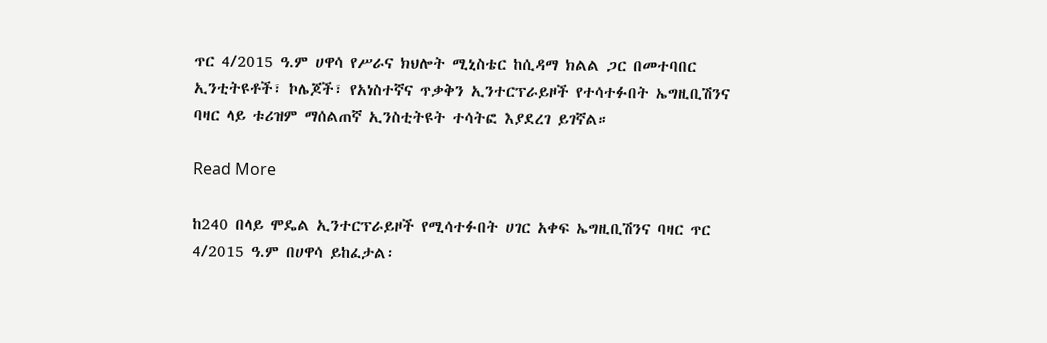ጥር 4/2015 ዓ.ም ሀዋሳ የሥራና ክህሎት ሚኒስቴር ከሲዳማ ክልል ጋር በመተባበር ኢንቲትዩቶች፣ ኮሌጆች፣ የአነስተኛና ጥቃቅን ኢንተርፕራይዞች የተሳተፉበት ኤግዚቢሽንና ባዛር ላይ ቱሪዝም ማሰልጠኛ ኢንስቲትዩት ተሳትፎ እያደረገ ይገኛል።

Read More

ከ240 በላይ ሞዴል ኢንተርፕራይዞች የሚሳተፉበት ሀገር አቀፍ ኤግዚቢሽንና ባዛር ጥር 4/2015 ዓ.ም በሀዋሳ ይከፈታል፡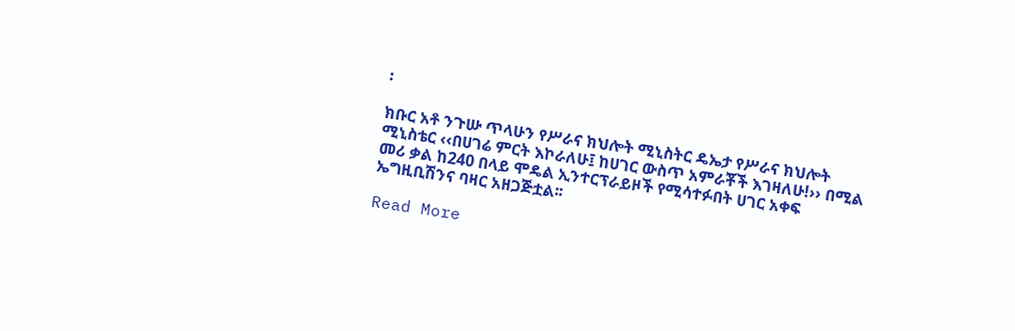፡

ክቡር አቶ ንጉሡ ጥላሁን የሥራና ክህሎት ሚኒስትር ዴኤታ የሥራና ክህሎት ሚኒስቴር ‹‹በሀገሬ ምርት እኮራለሁ፤ ከሀገር ውስጥ አምራቾች እገዛለሁ!›› በሚል መሪ ቃል ከ240 በላይ ሞዴል ኢንተርፕራይዞች የሚሳተፉበት ሀገር አቀፍ ኤግዚቢሽንና ባዛር አዘጋጅቷል፡፡

Read More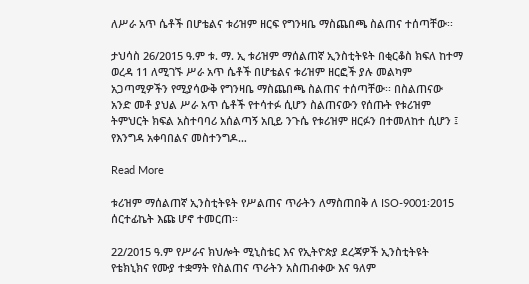ለሥራ አጥ ሴቶች በሆቴልና ቱሪዝም ዘርፍ የግንዛቤ ማስጨበጫ ስልጠና ተሰጣቸው፡፡

ታህሳስ 26/2015 ዓ.ም ቱ. ማ. ኢ ቱሪዝም ማሰልጠኛ ኢንስቲትዩት በቂርቆስ ክፍለ ከተማ ወረዳ 11 ለሚገኙ ሥራ አጥ ሴቶች በሆቴልና ቱሪዝም ዘርፎች ያሉ መልካም አጋጣሚዎችን የሚያሳውቅ የግንዛቤ ማስጨበጫ ስልጠና ተሰጣቸው፡፡ በስልጠናው አንድ መቶ ያህል ሥራ አጥ ሴቶች የተሳተፉ ሲሆን ስልጠናውን የሰጡት የቱሪዝም ትምህርት ክፍል አስተባባሪ አሰልጣኝ አቢይ ንጉሴ የቱሪዝም ዘርፉን በተመለከተ ሲሆን ፤ የእንግዳ አቀባበልና መስተንግዶ…

Read More

ቱሪዝም ማሰልጠኛ ኢንስቲትዩት የሥልጠና ጥራትን ለማስጠበቅ ለ ISO-9001፡2015 ሰርተፊኬት እጩ ሆኖ ተመርጠ፡፡

22/2015 ዓ.ም የሥራና ክህሎት ሚኒስቴር እና የኢትዮጵያ ደረጃዎች ኢንስቲትዩት የቴክኒክና የሙያ ተቋማት የስልጠና ጥራትን አስጠብቀው እና ዓለም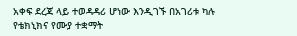አቀፍ ደረጃ ላይ ተወዳዳሪ ሆነው እንዲገኙ በአገሪቱ ካሉ የቴክኒክና የሙያ ተቋማት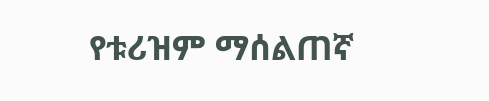የቱሪዝም ማሰልጠኛ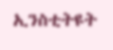ኢንስቲትዩት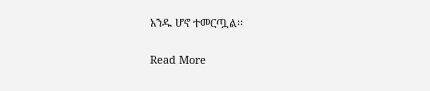አንዱ ሆኖ ተመርጧል፡፡

Read More